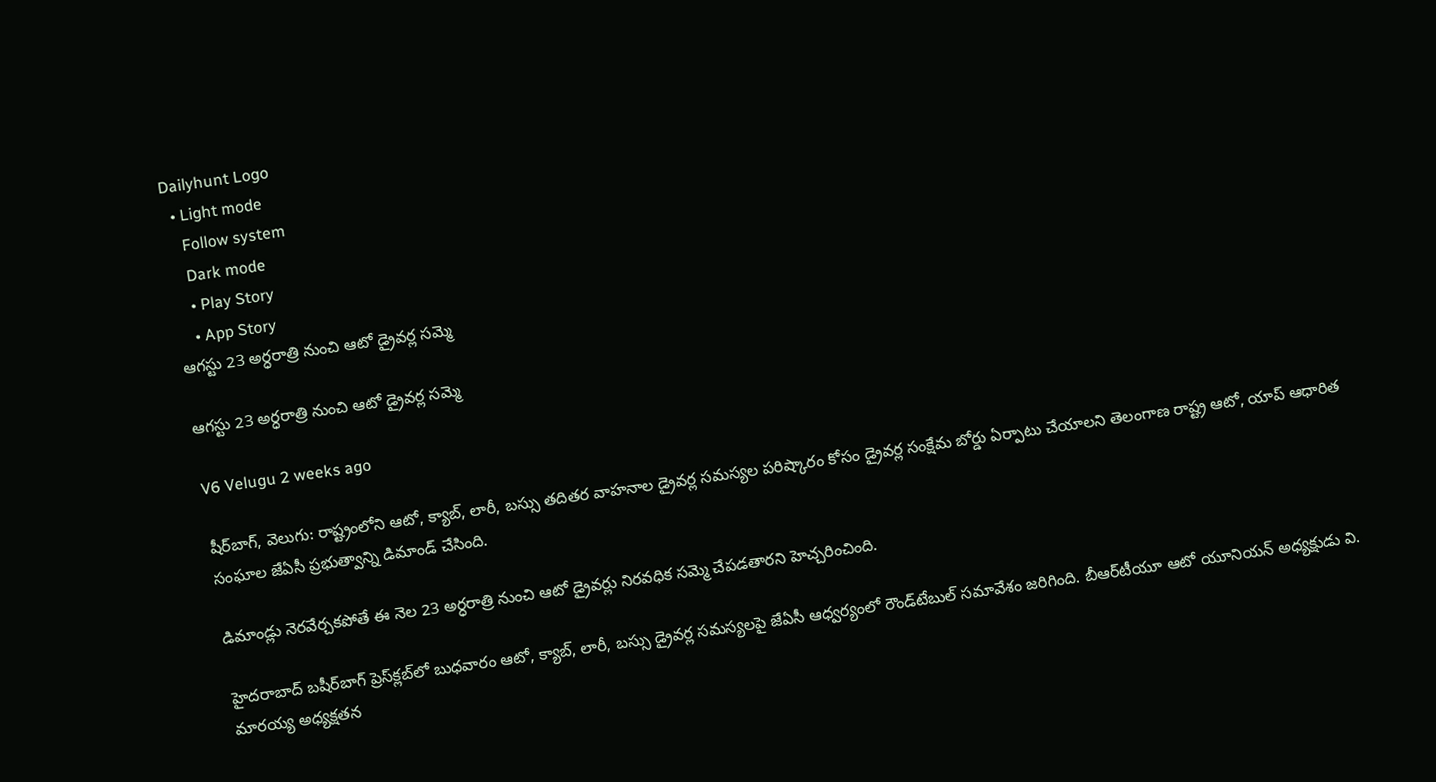Dailyhunt Logo
  • Light mode
    Follow system
    Dark mode
    • Play Story
    • App Story
ఆగస్టు 23 అర్ధరాత్రి నుంచి ఆటో డ్రైవర్ల సమ్మె

ఆగస్టు 23 అర్ధరాత్రి నుంచి ఆటో డ్రైవర్ల సమ్మె

V6 Velugu 2 weeks ago

షీర్‌బాగ్, వెలుగు: రాష్ట్రంలోని ఆటో, క్యాబ్, లారీ, బస్సు తదితర వాహనాల డ్రైవర్ల సమస్యల పరిష్కారం కోసం డ్రైవర్ల సంక్షేమ బోర్డు ఏర్పాటు చేయాలని తెలంగాణ రాష్ట్ర ఆటో, యాప్ ఆధారిత సంఘాల జేఏసీ ప్రభుత్వాన్ని డిమాండ్ చేసింది.

డిమాండ్లు నెరవేర్చకపోతే ఈ నెల 23 అర్ధరాత్రి నుంచి ఆటో డ్రైవర్లు నిరవధిక సమ్మె చేపడతారని హెచ్చరించింది.

హైదరాబాద్ బషీర్‌బాగ్ ప్రెస్‌క్లబ్‌లో బుధవారం ఆటో, క్యాబ్, లారీ, బస్సు డ్రైవర్ల సమస్యలపై జేఏసీ ఆధ్వర్యంలో రౌండ్‌టేబుల్ సమావేశం జరిగింది. బీఆర్‌టీయూ ఆటో యూనియన్ అధ్యక్షుడు వి. మారయ్య అధ్యక్షతన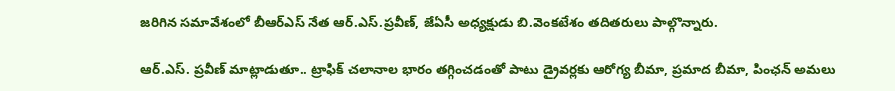జరిగిన సమావేశంలో బీఆర్‌ఎస్ నేత ఆర్.ఎస్.ప్రవీణ్, జేఏసీ అధ్యక్షుడు బి.వెంకటేశం తదితరులు పాల్గొన్నారు.

ఆర్.ఎస్. ప్రవీణ్ మాట్లాడుతూ.. ట్రాఫిక్ చలానాల భారం తగ్గించడంతో పాటు డ్రైవర్లకు ఆరోగ్య బీమా, ప్రమాద బీమా, పింఛన్ అమలు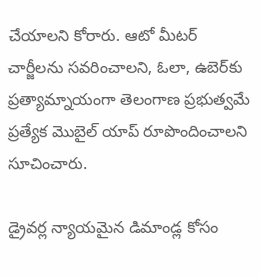చేయాలని కోరారు. ఆటో మీటర్ చార్జీలను సవరించాలని, ఓలా, ఉబెర్‌కు ప్రత్యామ్నాయంగా తెలంగాణ ప్రభుత్వమే ప్రత్యేక మొబైల్ యాప్ రూపొందించాలని సూచించారు.

డ్రైవర్ల న్యాయమైన డిమాండ్ల కోసం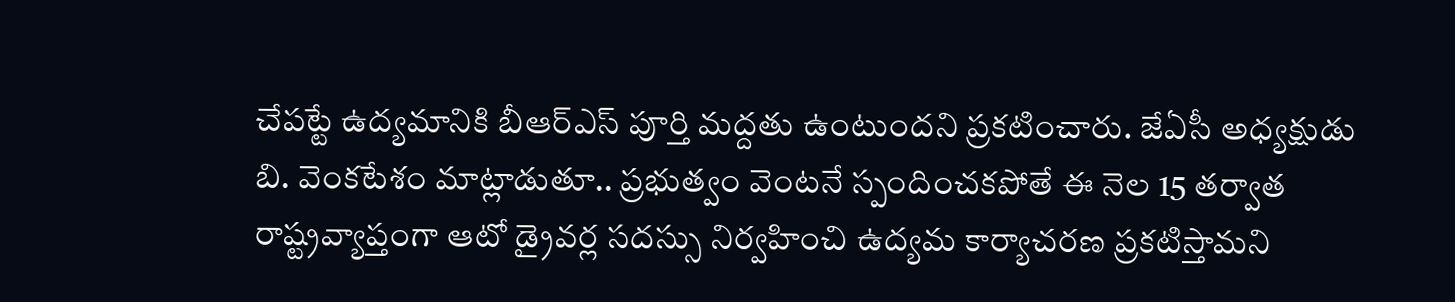చేపట్టే ఉద్యమానికి బీఆర్‌ఎస్ పూర్తి మద్దతు ఉంటుందని ప్రకటించారు. జేఏసీ అధ్యక్షుడు బి. వెంకటేశం మాట్లాడుతూ.. ప్రభుత్వం వెంటనే స్పందించకపోతే ఈ నెల 15 తర్వాత రాష్ట్రవ్యాప్తంగా ఆటో డ్రైవర్ల సదస్సు నిర్వహించి ఉద్యమ కార్యాచరణ ప్రకటిస్తామని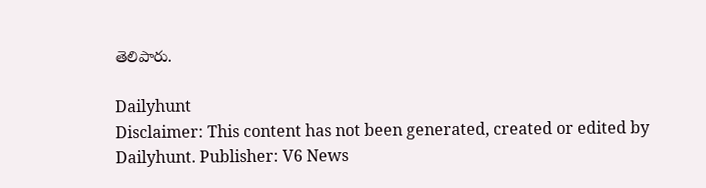తెలిపారు.

Dailyhunt
Disclaimer: This content has not been generated, created or edited by Dailyhunt. Publisher: V6 News